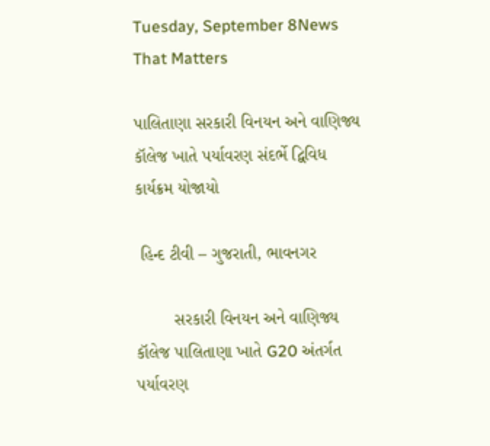Tuesday, September 8News That Matters

પાલિતાણા સરકારી વિનયન અને વાણિજ્ય કૉલેજ ખાતે પર્યાવરણ સંદર્ભે દ્વિવિધ કાર્યક્રમ યોજાયો

 હિન્દ ટીવી – ગુજરાતી, ભાવનગર

        સરકારી વિનયન અને વાણિજ્ય કૉલેજ પાલિતાણા ખાતે G20 અંતર્ગત પર્યાવરણ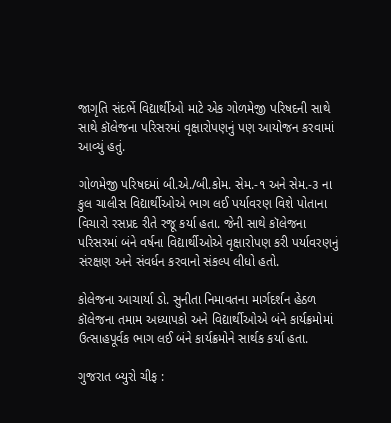જાગૃતિ સંદર્ભે વિદ્યાર્થીઓ માટે એક ગોળમેજી પરિષદની સાથે સાથે કૉલેજના પરિસરમાં વૃક્ષારોપણનું પણ આયોજન કરવામાં આવ્યું હતું.

ગોળમેજી પરિષદમાં બી.એ./બી.કોમ. સેમ.-૧ અને સેમ.-૩ ના કુલ ચાલીસ વિદ્યાર્થીઓએ ભાગ લઈ પર્યાવરણ વિશે પોતાના વિચારો રસપ્રદ રીતે રજૂ કર્યા હતા. જેની સાથે કૉલેજના પરિસરમાં બંને વર્ષના વિદ્યાર્થીઓએ વૃક્ષારોપણ કરી પર્યાવરણનું સંરક્ષણ અને સંવર્ધન કરવાનો સંકલ્પ લીધો હતો.

કોલેજના આચાર્યા ડો. સુનીતા નિમાવતના માર્ગદર્શન હેઠળ કૉલેજના તમામ અધ્યાપકો અને વિદ્યાર્થીઓએ બંને કાર્યક્રમોમાં ઉત્સાહપૂર્વક ભાગ લઈ બંને કાર્યક્રમોને સાર્થક કર્યા હતા.

ગુજરાત બ્યુરો ચીફ :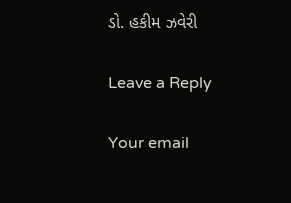ડો. હકીમ ઝવેરી

Leave a Reply

Your email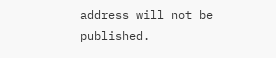address will not be published.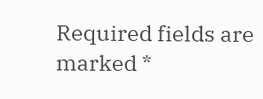Required fields are marked *